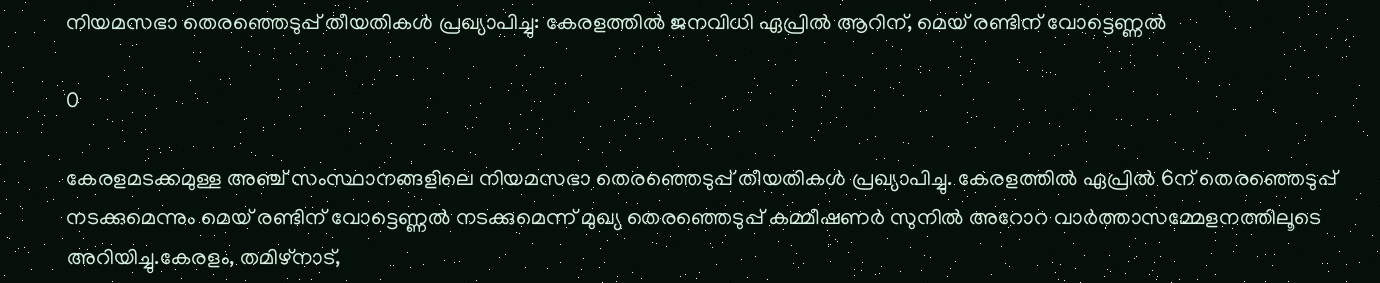നിയമസഭാ തെരഞ്ഞെടുപ്പ് തീയതികള്‍ പ്രഖ്യാപിച്ചു: കേരളത്തില്‍ ജനവിധി ഏപ്രില്‍ ആറിന്‌, മെയ് രണ്ടിന് വോട്ടെണ്ണല്‍

0

കേരളമടക്കമുള്ള അഞ്ച് സംസ്ഥാനങ്ങളിലെ നിയമസഭാ തെരഞ്ഞെടുപ്പ് തീയതികള്‍ പ്രഖ്യാപിച്ചു. കേരളത്തില്‍ ഏപ്രില്‍ 6ന് തെരഞ്ഞെടുപ്പ് നടക്കുമെന്നും മെയ് രണ്ടിന് വോട്ടെണ്ണല്‍ നടക്കുമെന്ന് മുഖ്യ തെരഞ്ഞെടുപ്പ് കമ്മീഷണര്‍ സുനില്‍ അറോറ വാര്‍ത്താസമ്മേളനത്തിലൂടെ അറിയിച്ചു.കേരളം, തമിഴ്‌നാട്,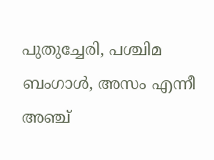പുതുച്ചേരി, പശ്ചിമ ബംഗാള്‍, അസം എന്നീ അഞ്ച്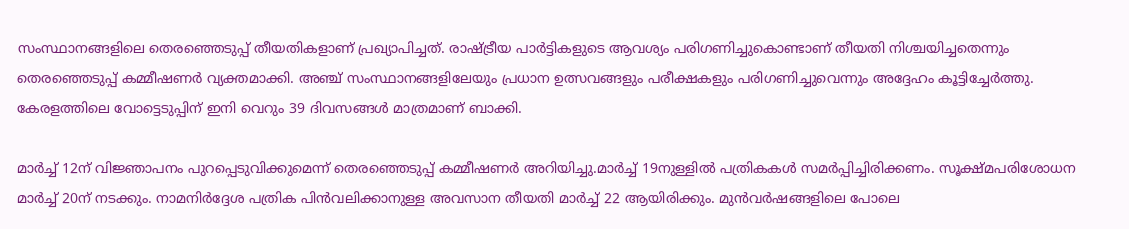സംസ്ഥാനങ്ങളിലെ തെരഞ്ഞെടുപ്പ് തീയതികളാണ് പ്രഖ്യാപിച്ചത്. രാഷ്ട്രീയ പാര്‍ട്ടികളുടെ ആവശ്യം പരിഗണിച്ചുകൊണ്ടാണ് തീയതി നിശ്ചയിച്ചതെന്നും തെരഞ്ഞെടുപ്പ് കമ്മീഷണര്‍ വ്യക്തമാക്കി. അഞ്ച് സംസ്ഥാനങ്ങളിലേയും പ്രധാന ഉത്സവങ്ങളും പരീക്ഷകളും പരിഗണിച്ചുവെന്നും അദ്ദേഹം കൂട്ടിച്ചേര്‍ത്തു. കേരളത്തിലെ വോട്ടെടുപ്പിന് ഇനി വെറും 39 ദിവസങ്ങള്‍ മാത്രമാണ് ബാക്കി.

മാര്‍ച്ച് 12ന് വിജ്ഞാപനം പുറപ്പെടുവിക്കുമെന്ന് തെരഞ്ഞെടുപ്പ് കമ്മീഷണര്‍ അറിയിച്ചു.മാര്‍ച്ച് 19നുള്ളില്‍ പത്രികകള്‍ സമര്‍പ്പിച്ചിരിക്കണം. സൂക്ഷ്മപരിശോധന മാര്‍ച്ച് 20ന് നടക്കും. നാമനിര്‍ദ്ദേശ പത്രിക പിന്‍വലിക്കാനുള്ള അവസാന തീയതി മാര്‍ച്ച് 22 ആയിരിക്കും. മുന്‍വര്‍ഷങ്ങളിലെ പോലെ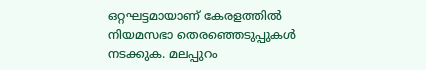ഒറ്റഘട്ടമായാണ് കേരളത്തില്‍ നിയമസഭാ തെരഞ്ഞെടുപ്പുകള്‍ നടക്കുക. മലപ്പുറം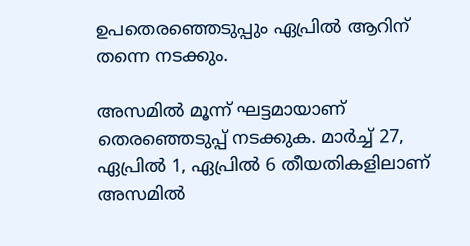ഉപതെരഞ്ഞെടുപ്പും ഏപ്രില്‍ ആറിന് തന്നെ നടക്കും.

അസമില്‍ മൂന്ന് ഘട്ടമായാണ് തെരഞ്ഞെടുപ്പ് നടക്കുക. മാര്‍ച്ച് 27, ഏപ്രില്‍ 1, ഏപ്രില്‍ 6 തീയതികളിലാണ് അസമില്‍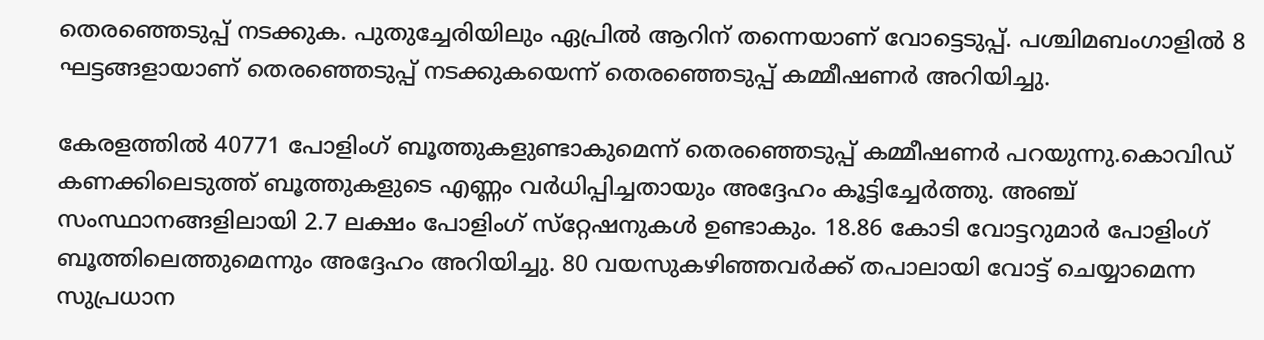തെരഞ്ഞെടുപ്പ് നടക്കുക. പുതുച്ചേരിയിലും ഏപ്രില്‍ ആറിന് തന്നെയാണ് വോട്ടെടുപ്പ്. പശ്ചിമബംഗാളില്‍ 8 ഘട്ടങ്ങളായാണ് തെരഞ്ഞെടുപ്പ് നടക്കുകയെന്ന് തെരഞ്ഞെടുപ്പ് കമ്മീഷണര്‍ അറിയിച്ചു.

കേരളത്തില്‍ 40771 പോളിംഗ് ബൂത്തുകളുണ്ടാകുമെന്ന് തെരഞ്ഞെടുപ്പ് കമ്മീഷണര്‍ പറയുന്നു.കൊവിഡ് കണക്കിലെടുത്ത് ബൂത്തുകളുടെ എണ്ണം വര്‍ധിപ്പിച്ചതായും അദ്ദേഹം കൂട്ടിച്ചേര്‍ത്തു. അഞ്ച് സംസ്ഥാനങ്ങളിലായി 2.7 ലക്ഷം പോളിംഗ് സ്‌റ്റേഷനുകള്‍ ഉണ്ടാകും. 18.86 കോടി വോട്ടറുമാര്‍ പോളിംഗ് ബൂത്തിലെത്തുമെന്നും അദ്ദേഹം അറിയിച്ചു. 80 വയസുകഴിഞ്ഞവര്‍ക്ക് തപാലായി വോട്ട് ചെയ്യാമെന്ന സുപ്രധാന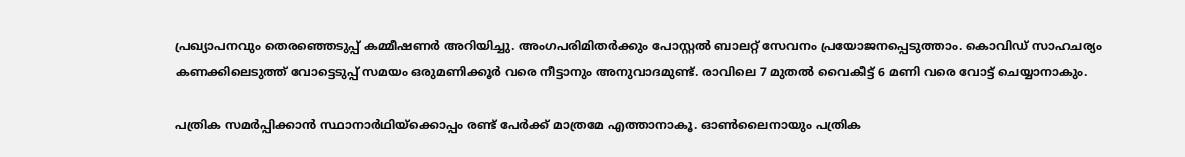പ്രഖ്യാപനവും തെരഞ്ഞെടുപ്പ് കമ്മീഷണര്‍ അറിയിച്ചു. അംഗപരിമിതര്‍ക്കും പോസ്റ്റല്‍ ബാലറ്റ് സേവനം പ്രയോജനപ്പെടുത്താം. കൊവിഡ് സാഹചര്യം കണക്കിലെടുത്ത് വോട്ടെടുപ്പ് സമയം ഒരുമണിക്കൂര്‍ വരെ നീട്ടാനും അനുവാദമുണ്ട്. രാവിലെ 7 മുതല്‍ വൈകീട്ട് 6 മണി വരെ വോട്ട് ചെയ്യാനാകും.

പത്രിക സമര്‍പ്പിക്കാന്‍ സ്ഥാനാര്‍ഥിയ്‌ക്കൊപ്പം രണ്ട് പേര്‍ക്ക് മാത്രമേ എത്താനാകൂ. ഓണ്‍ലൈനായും പത്രിക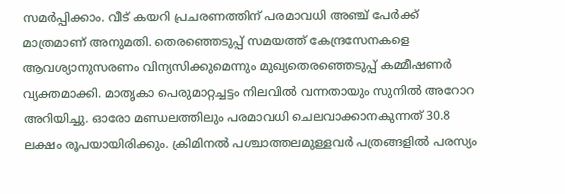സമര്‍പ്പിക്കാം. വീട് കയറി പ്രചരണത്തിന് പരമാവധി അഞ്ച് പേര്‍ക്ക് മാത്രമാണ് അനുമതി. തെരഞ്ഞെടുപ്പ് സമയത്ത് കേന്ദ്രസേനകളെ ആവശ്യാനുസരണം വിന്യസിക്കുമെന്നും മുഖ്യതെരഞ്ഞെടുപ്പ് കമ്മീഷണര്‍ വ്യക്തമാക്കി. മാതൃകാ പെരുമാറ്റച്ചട്ടം നിലവില്‍ വന്നതായും സുനില്‍ അറോറ അറിയിച്ചു. ഓരോ മണ്ഡലത്തിലും പരമാവധി ചെലവാക്കാനകുന്നത് 30.8 ലക്ഷം രൂപയായിരിക്കും. ക്രിമിനല്‍ പശ്ചാത്തലമുള്ളവര്‍ പത്രങ്ങളില്‍ പരസ്യം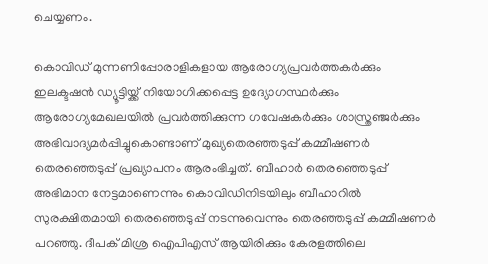ചെയ്യണം.

കൊവിഡ് മുന്നണിപ്പോരാളികളായ ആരോഗ്യപ്രവര്‍ത്തകര്‍ക്കും ഇലക്ടഷന്‍ ഡ്യൂട്ടിയ്ക്ക് നിയോഗിക്കപ്പെട്ട ഉദ്യോഗസ്ഥര്‍ക്കും ആരോഗ്യമേഖലയില്‍ പ്രവര്‍ത്തിക്കുന്ന ഗവേഷകര്‍ക്കും ശാസ്ത്രഞ്ജര്‍ക്കും അഭിവാദ്യമര്‍പ്പിച്ചുകൊണ്ടാണ് മുഖ്യതെരഞ്ഞടുപ്പ് കമ്മീഷണര്‍ തെരഞ്ഞെടുപ്പ് പ്രഖ്യാപനം ആരംഭിച്ചത്. ബീഹാര്‍ തെരഞ്ഞെടുപ്പ് അഭിമാന നേട്ടമാണെന്നും കൊവിഡിനിടയിലും ബീഹാറില്‍ സുരക്ഷിതമായി തെരഞ്ഞെടുപ്പ് നടന്നുവെന്നും തെരഞ്ഞടുപ്പ് കമ്മീഷണര്‍ പറഞ്ഞു. ദീപക് മിശ്ര ഐപിഎസ് ആയിരിക്കും കേരളത്തിലെ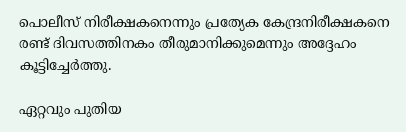പൊലീസ് നിരീക്ഷകനെന്നും പ്രത്യേക കേന്ദ്രനിരീക്ഷകനെ രണ്ട് ദിവസത്തിനകം തീരുമാനിക്കുമെന്നും അദ്ദേഹം കൂട്ടിച്ചേര്‍ത്തു.

ഏറ്റവും പുതിയ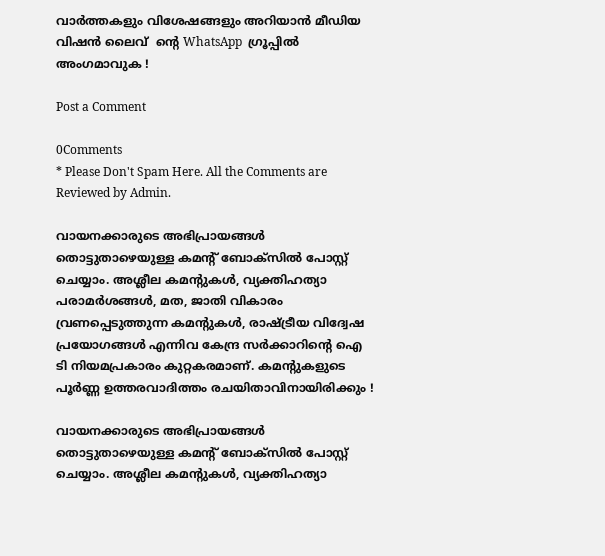വാർത്തകളും വിശേഷങ്ങളും അറിയാൻ മീഡിയ വിഷൻ ലൈവ്  ന്റെ WhatsApp  ഗ്രൂപ്പിൽ അംഗമാവുക !

Post a Comment

0Comments
* Please Don't Spam Here. All the Comments are Reviewed by Admin.

വായനക്കാരുടെ അഭിപ്രായങ്ങള്‍ തൊട്ടുതാഴെയുള്ള കമന്റ് ബോക്‌സില്‍ പോസ്റ്റ് ചെയ്യാം. അശ്ലീല കമന്റുകള്‍, വ്യക്തിഹത്യാ പരാമര്‍ശങ്ങള്‍, മത, ജാതി വികാരം വ്രണപ്പെടുത്തുന്ന കമന്റുകള്‍, രാഷ്ട്രീയ വിദ്വേഷ പ്രയോഗങ്ങള്‍ എന്നിവ കേന്ദ്ര സര്‍ക്കാറിന്റെ ഐ ടി നിയമപ്രകാരം കുറ്റകരമാണ്. കമന്റുകളുടെ പൂര്‍ണ്ണ ഉത്തരവാദിത്തം രചയിതാവിനായിരിക്കും !

വായനക്കാരുടെ അഭിപ്രായങ്ങള്‍ തൊട്ടുതാഴെയുള്ള കമന്റ് ബോക്‌സില്‍ പോസ്റ്റ് ചെയ്യാം. അശ്ലീല കമന്റുകള്‍, വ്യക്തിഹത്യാ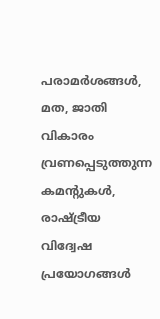പരാമര്‍ശങ്ങള്‍, മത, ജാതി വികാരം വ്രണപ്പെടുത്തുന്ന കമന്റുകള്‍, രാഷ്ട്രീയ വിദ്വേഷ പ്രയോഗങ്ങള്‍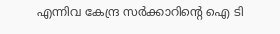എന്നിവ കേന്ദ്ര സര്‍ക്കാറിന്റെ ഐ ടി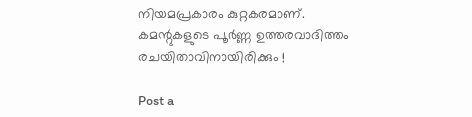നിയമപ്രകാരം കുറ്റകരമാണ്. കമന്റുകളുടെ പൂര്‍ണ്ണ ഉത്തരവാദിത്തം രചയിതാവിനായിരിക്കും !

Post a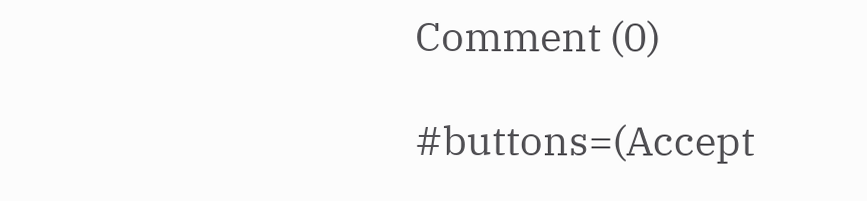Comment (0)

#buttons=(Accept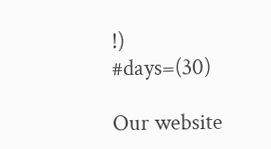!) #days=(30)

Our website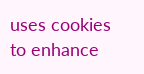uses cookies to enhance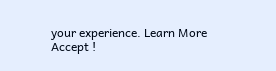your experience. Learn More
Accept !